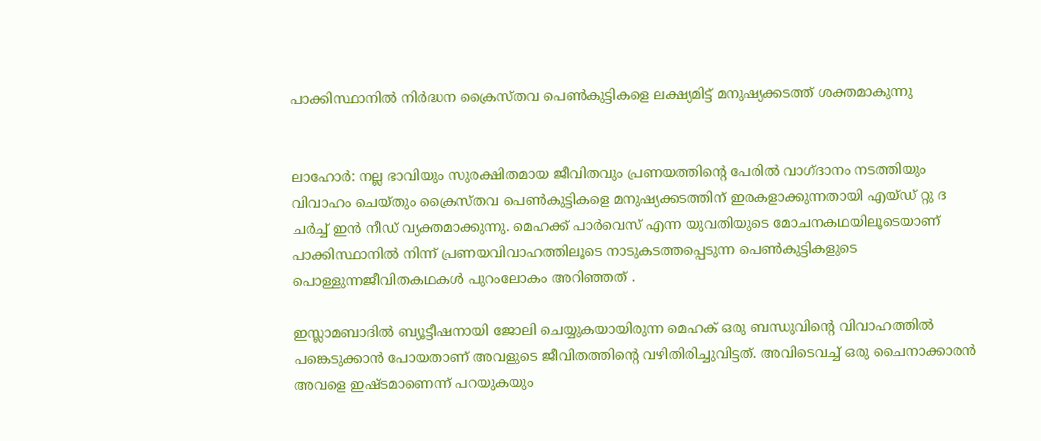പാക്കിസ്ഥാനില്‍ നിര്‍ദ്ധന ക്രൈസ്തവ പെണ്‍കുട്ടികളെ ലക്ഷ്യമിട്ട് മനുഷ്യക്കടത്ത് ശക്തമാകുന്നു


ലാഹോര്‍: നല്ല ഭാവിയും സുരക്ഷിതമായ ജീവിതവും പ്രണയത്തിന്റെ പേരില്‍ വാഗ്ദാനം നടത്തിയും വിവാഹം ചെയ്തും ക്രൈസ്തവ പെണ്‍കുട്ടികളെ മനുഷ്യക്കടത്തിന് ഇരകളാക്കുന്നതായി എയ്ഡ് റ്റു ദ ചര്‍ച്ച് ഇന്‍ നീഡ് വ്യക്തമാക്കുന്നു. മെഹക്ക് പാര്‍വെസ് എന്ന യുവതിയുടെ മോചനകഥയിലൂടെയാണ് പാക്കിസ്ഥാനില്‍ നിന്ന് പ്രണയവിവാഹത്തിലൂടെ നാടുകടത്തപ്പെടുന്ന പെണ്‍കുട്ടികളുടെ പൊള്ളുന്നജീവിതകഥകള്‍ പുറംലോകം അറിഞ്ഞത് .

ഇസ്ലാമബാദില്‍ ബ്യൂട്ടീഷനായി ജോലി ചെയ്യുകയായിരുന്ന മെഹക് ഒരു ബന്ധുവിന്റെ വിവാഹത്തില്‍ പങ്കെടുക്കാന്‍ പോയതാണ് അവളുടെ ജീവിതത്തിന്റെ വഴിതിരിച്ചുവിട്ടത്. അവിടെവച്ച് ഒരു ചൈനാക്കാരന്‍ അവളെ ഇഷ്ടമാണെന്ന് പറയുകയും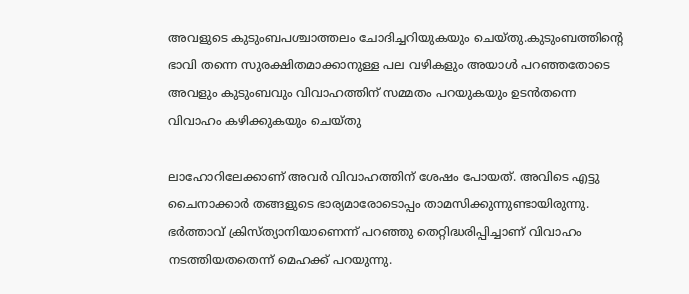അവളുടെ കുടുംബപശ്ചാത്തലം ചോദിച്ചറിയുകയും ചെയ്തു.കുടുംബത്തിന്റെ ഭാവി തന്നെ സുരക്ഷിതമാക്കാനുള്ള പല വഴികളും അയാള്‍ പറഞ്ഞതോടെ അവളും കുടുംബവും വിവാഹത്തിന് സമ്മതം പറയുകയും ഉടന്‍തന്നെ വിവാഹം കഴിക്കുകയും ചെയ്തു

ലാഹോറിലേക്കാണ് അവര്‍ വിവാഹത്തിന് ശേഷം പോയത്. അവിടെ എട്ടു ചൈനാക്കാര്‍ തങ്ങളുടെ ഭാര്യമാരോടൊപ്പം താമസിക്കുന്നുണ്ടായിരുന്നു. ഭര്‍ത്താവ് ക്രിസ്ത്യാനിയാണെന്ന് പറഞ്ഞു തെറ്റിദ്ധരിപ്പിച്ചാണ് വിവാഹം നടത്തിയതതെന്ന് മെഹക്ക് പറയുന്നു.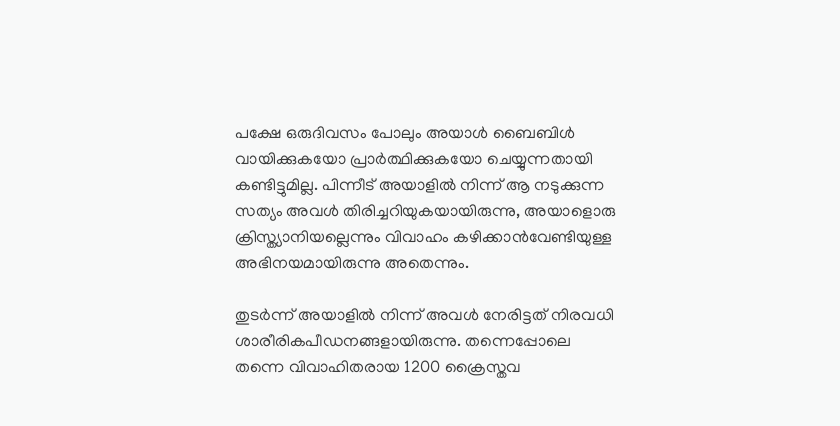പക്ഷേ ഒരുദിവസം പോലും അയാള്‍ ബൈബിള്‍ വായിക്കുകയോ പ്രാര്‍ത്ഥിക്കുകയോ ചെയ്യുന്നതായി കണ്ടിട്ടുമില്ല. പിന്നീട് അയാളില്‍ നിന്ന് ആ നടുക്കുന്ന സത്യം അവള്‍ തിരിച്ചറിയുകയായിരുന്നു, അയാളൊരു ക്രിസ്ത്യാനിയല്ലെന്നും വിവാഹം കഴിക്കാന്‍വേണ്ടിയുള്ള അഭിനയമായിരുന്നു അതെന്നും.

തുടര്‍ന്ന് അയാളില്‍ നിന്ന് അവള്‍ നേരിട്ടത് നിരവധി ശാരീരികപീഡനങ്ങളായിരുന്നു. തന്നെപ്പോലെ തന്നെ വിവാഹിതരായ 1200 ക്രൈസ്തവ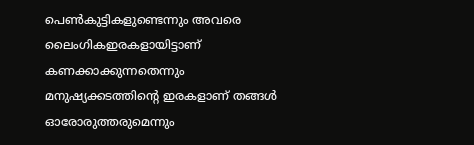പെണ്‍കുട്ടികളുണ്ടെന്നും അവരെ ലൈംഗികഇരകളായിട്ടാണ് കണക്കാക്കുന്നതെന്നും മനുഷ്യക്കടത്തിന്റെ ഇരകളാണ് തങ്ങള്‍ ഓരോരുത്തരുമെന്നും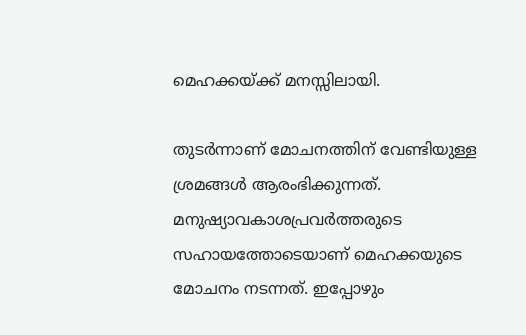മെഹക്കയ്ക്ക് മനസ്സിലായി.

തുടര്‍ന്നാണ് മോചനത്തിന് വേണ്ടിയുള്ള ശ്രമങ്ങള്‍ ആരംഭിക്കുന്നത്. മനുഷ്യാവകാശപ്രവര്‍ത്തരുടെ സഹായത്തോടെയാണ് മെഹക്കയുടെ മോചനം നടന്നത്. ഇപ്പോഴും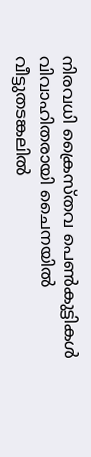നിരവധി ക്രൈസ്തവ പെണ്‍കുട്ടികള്‍ വിവാഹിതരായി ചൈനയില്‍ വീട്ടുതടങ്കലില്‍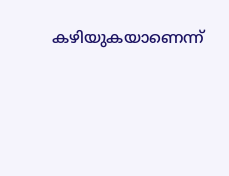കഴിയുകയാണെന്ന്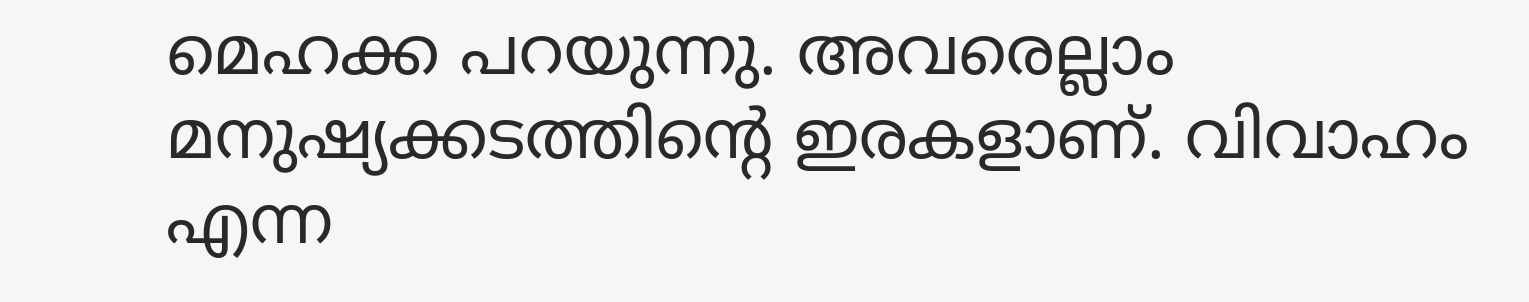മെഹക്ക പറയുന്നു. അവരെല്ലാം മനുഷ്യക്കടത്തിന്റെ ഇരകളാണ്. വിവാഹം എന്ന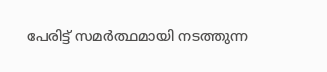പേരിട്ട് സമര്‍ത്ഥമായി നടത്തുന്ന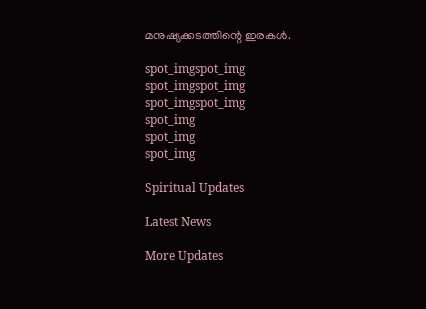മനുഷ്യക്കടത്തിന്റെ ഇരകള്‍.

spot_imgspot_img
spot_imgspot_img
spot_imgspot_img
spot_img
spot_img
spot_img

Spiritual Updates

Latest News

More Updates